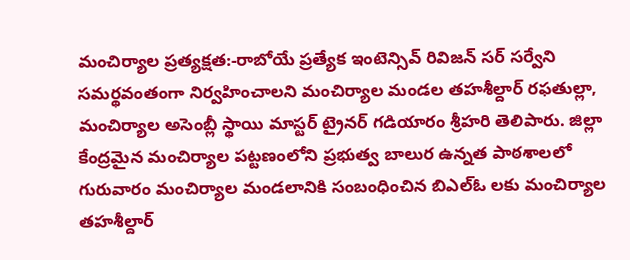మంచిర్యాల ప్రత్యక్షత:-రాబోయే ప్రత్యేక ఇంటెన్సివ్ రివిజన్ సర్ సర్వేని సమర్థవంతంగా నిర్వహించాలని మంచిర్యాల మండల తహశీల్దార్ రఫతుల్లా, మంచిర్యాల అసెంబ్లీ స్థాయి మాస్టర్ ట్రైనర్ గడియారం శ్రీహరి తెలిపారు. జిల్లా కేంద్రమైన మంచిర్యాల పట్టణంలోని ప్రభుత్వ బాలుర ఉన్నత పాఠశాలలో గురువారం మంచిర్యాల మండలానికి సంబంధించిన బిఎల్ఓ లకు మంచిర్యాల తహశీల్దార్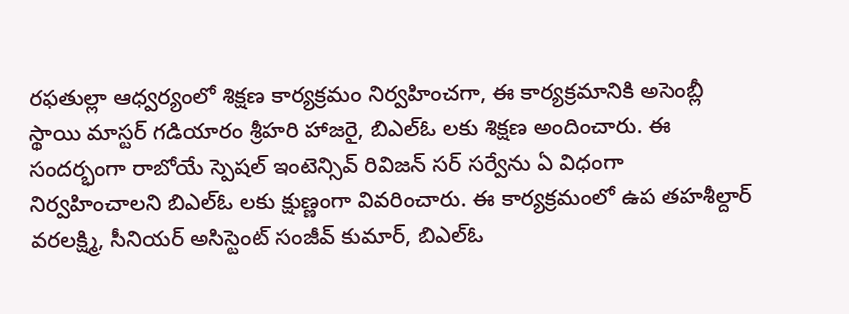రఫతుల్లా ఆధ్వర్యంలో శిక్షణ కార్యక్రమం నిర్వహించగా, ఈ కార్యక్రమానికి అసెంబ్లీ స్థాయి మాస్టర్ గడియారం శ్రీహరి హాజరై, బిఎల్ఓ లకు శిక్షణ అందించారు. ఈ సందర్భంగా రాబోయే స్పెషల్ ఇంటెన్సివ్ రివిజన్ సర్ సర్వేను ఏ విధంగా నిర్వహించాలని బిఎల్ఓ లకు క్షుణ్ణంగా వివరించారు. ఈ కార్యక్రమంలో ఉప తహశీల్దార్ వరలక్ష్మి, సీనియర్ అసిస్టెంట్ సంజీవ్ కుమార్, బిఎల్ఓ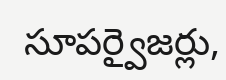సూపర్వైజర్లు,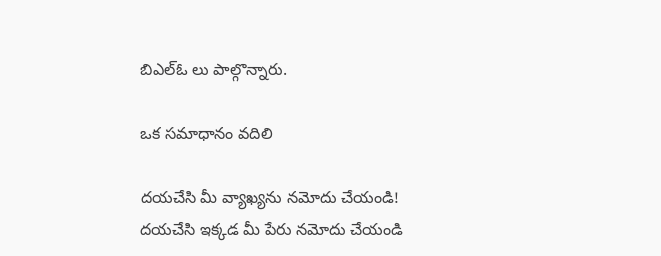బిఎల్ఓ లు పాల్గొన్నారు.

ఒక సమాధానం వదిలి

దయచేసి మీ వ్యాఖ్యను నమోదు చేయండి!
దయచేసి ఇక్కడ మీ పేరు నమోదు చేయండి